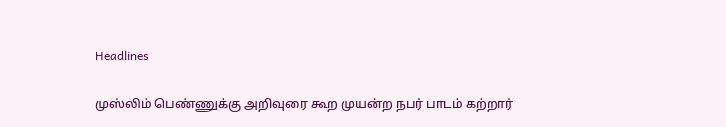Headlines

முஸ்லிம் பெண்ணுக்கு அறிவுரை கூற முயன்ற நபர் பாடம் கற்றார்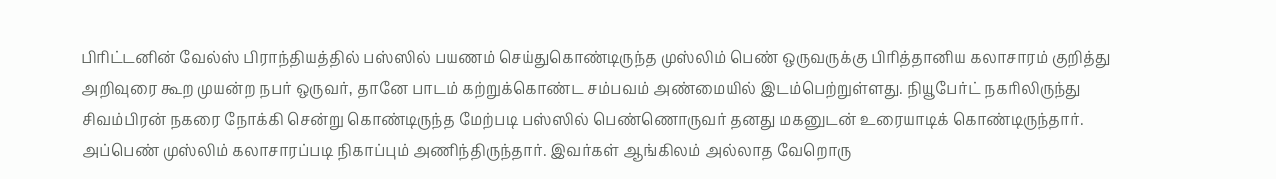பிரிட்டனின் வேல்ஸ் பிராந்தியத்தில் பஸ்ஸில் பயணம் செய்துகொண்டிருந்த முஸ்லிம் பெண் ஒருவருக்கு பிரித்தானிய கலாசாரம் குறித்து அறிவுரை கூற முயன்ற நபர் ஒருவர், தானே பாடம் கற்றுக்கொண்ட சம்பவம் அண்மையில் இடம்பெற்றுள்ளது. நியூபேர்ட் நகரிலிருந்து சிவம்பிரன் நகரை நோக்கி சென்று கொண்டிருந்த மேற்படி பஸ்ஸில் பெண்ணொருவர் தனது மகனுடன் உரையாடிக் கொண்டிருந்தார். அப்பெண் முஸ்லிம் கலாசாரப்படி நிகாப்பும் அணிந்திருந்தார். இவர்கள் ஆங்கிலம் அல்லாத வேறொரு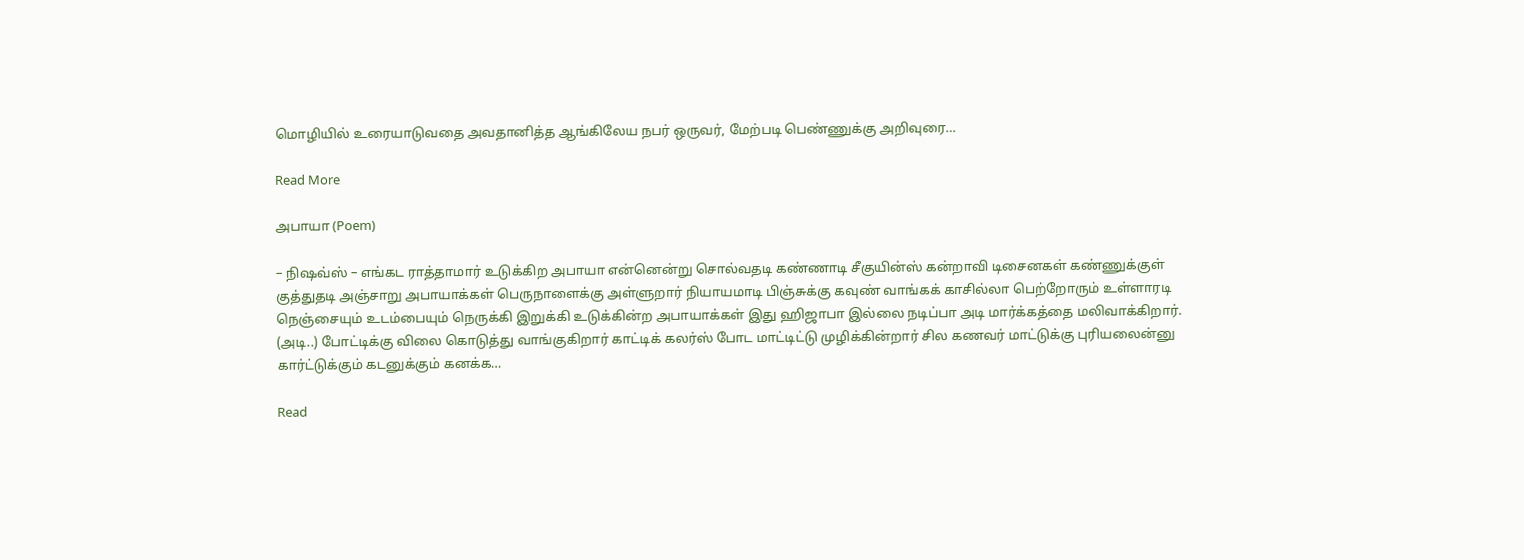மொழியில் உரையாடுவதை அவதானித்த ஆங்கிலேய நபர் ஒருவர், மேற்படி பெண்ணுக்கு அறிவுரை…

Read More

அபாயா (Poem)

– நிஷவ்ஸ் – எங்கட ராத்தாமார் உடுக்கிற அபாயா என்னென்று சொல்வதடி கண்ணாடி சீகுயின்ஸ் கன்றாவி டிசைனகள் கண்ணுக்குள் குத்துதடி அஞ்சாறு அபாயாக்கள் பெருநாளைக்கு அள்ளுறார் நியாயமாடி பிஞ்சுக்கு கவுண் வாங்கக் காசில்லா பெற்றோரும் உள்ளாரடி நெஞ்சையும் உடம்பையும் நெருக்கி இறுக்கி உடுக்கின்ற அபாயாக்கள் இது ஹிஜாபா இல்லை நடிப்பா அடி மார்க்கத்தை மலிவாக்கிறார். (அடி..) போட்டிக்கு விலை கொடுத்து வாங்குகிறார் காட்டிக் கலர்ஸ் போட மாட்டிட்டு முழிக்கின்றார் சில கணவர் மாட்டுக்கு புரியலைன்னு கார்ட்டுக்கும் கடனுக்கும் கனக்க…

Read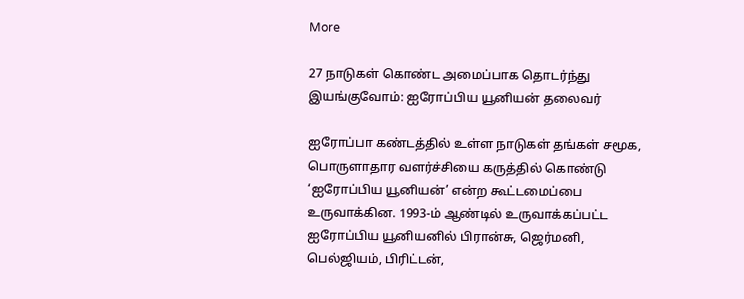More

27 நாடுகள் கொண்ட அமைப்பாக தொடர்ந்து இயங்குவோம்: ஐரோப்பிய யூனியன் தலைவர்

ஐரோப்பா கண்டத்தில் உள்ள நாடுகள் தங்கள் சமூக, பொருளாதார வளர்ச்சியை கருத்தில் கொண்டு ‘ஐரோப்பிய யூனியன்’ என்ற கூட்டமைப்பை உருவாக்கின. 1993-ம் ஆண்டில் உருவாக்கப்பட்ட ஐரோப்பிய யூனியனில் பிரான்சு, ஜெர்மனி, பெல்ஜியம், பிரிட்டன்,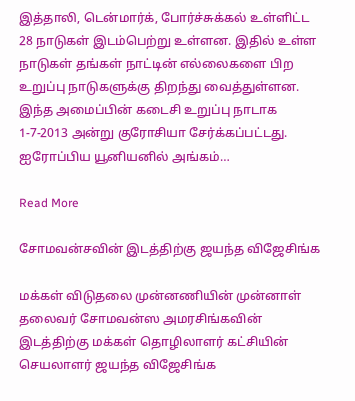இத்தாலி, டென்மார்க், போர்ச்சுக்கல் உள்ளிட்ட 28 நாடுகள் இடம்பெற்று உள்ளன. இதில் உள்ள நாடுகள் தங்கள் நாட்டின் எல்லைகளை பிற உறுப்பு நாடுகளுக்கு திறந்து வைத்துள்ளன. இந்த அமைப்பின் கடைசி உறுப்பு நாடாக 1-7-2013 அன்று குரோசியா சேர்க்கப்பட்டது. ஐரோப்பிய யூனியனில் அங்கம்…

Read More

சோமவன்சவின் இடத்திற்கு ஜயந்த விஜேசிங்க

மக்கள் விடுதலை முன்னணியின் முன்னாள் தலைவர் சோமவன்ஸ அமரசிங்கவின் இடத்திற்கு மக்கள் தொழிலாளர் கட்சியின் செயலாளர் ஜயந்த விஜேசிங்க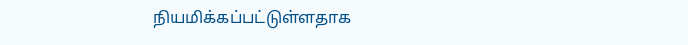நியமிக்கப்பட்டுள்ளதாக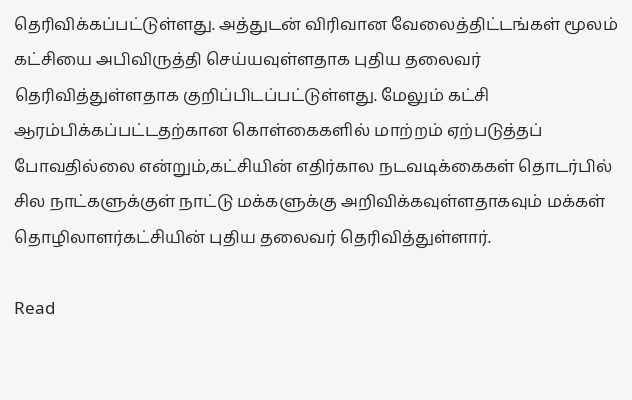தெரிவிக்கப்பட்டுள்ளது. அத்துடன் விரிவான வேலைத்திட்டங்கள் மூலம் கட்சியை அபிவிருத்தி செய்யவுள்ளதாக புதிய தலைவர் தெரிவித்துள்ளதாக குறிப்பிடப்பட்டுள்ளது. மேலும் கட்சி ஆரம்பிக்கப்பட்டதற்கான கொள்கைகளில் மாற்றம் ஏற்படுத்தப் போவதில்லை என்றும்,கட்சியின் எதிர்கால நடவடிக்கைகள் தொடர்பில் சில நாட்களுக்குள் நாட்டு மக்களுக்கு அறிவிக்கவுள்ளதாகவும் மக்கள் தொழிலாளர்கட்சியின் புதிய தலைவர் தெரிவித்துள்ளார்.

Read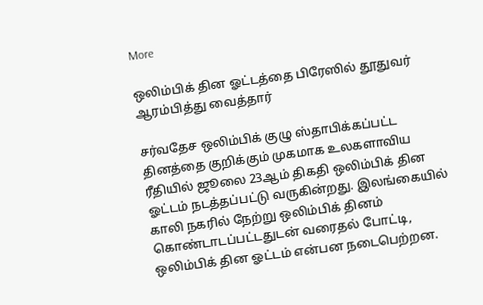More

ஒலிம்பிக் தின ஓட்டத்தை பிரேஸில் தூதுவர் ஆரம்பித்து வைத்தார்

சர்வதேச ஒலிம்பிக் குழு ஸ்தாபிக்கப்பட்ட தினத்தை குறிக்கும் முகமாக உலகளாவிய ரீதியில் ஜூலை 23ஆம் திகதி ஒலிம்பிக் தின ஓட்டம் நடத்தப்பட்டு வருகின்றது. இலங்கையில் காலி நகரில் நேற்று ஒலிம்பிக் தினம் கொண்டாடப்பட்டதுடன் வரைதல் போட்டி, ஒலிம்பிக் தின ஓட்டம் என்பன நடைபெற்றன.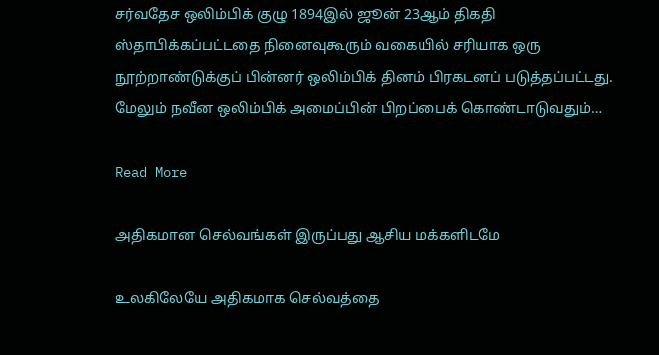சர்வதேச ஒலிம்பிக் குழு 1894இல் ஜூன் 23ஆம் திகதி ஸ்தாபிக்கப்பட்டதை நினைவுகூரும் வகையில் சரியாக ஒரு நூற்றாண்டுக்குப் பின்னர் ஒலிம்பிக் தினம் பிரகடனப் படுத்தப்பட்டது. மேலும் நவீன ஒலிம்பிக் அமைப்பின் பிறப்பைக் கொண்டாடுவதும்…

Read More

அதிகமான செல்வங்கள் இருப்பது ஆசிய மக்களிடமே

உலகிலேயே அதிகமாக செல்வத்தை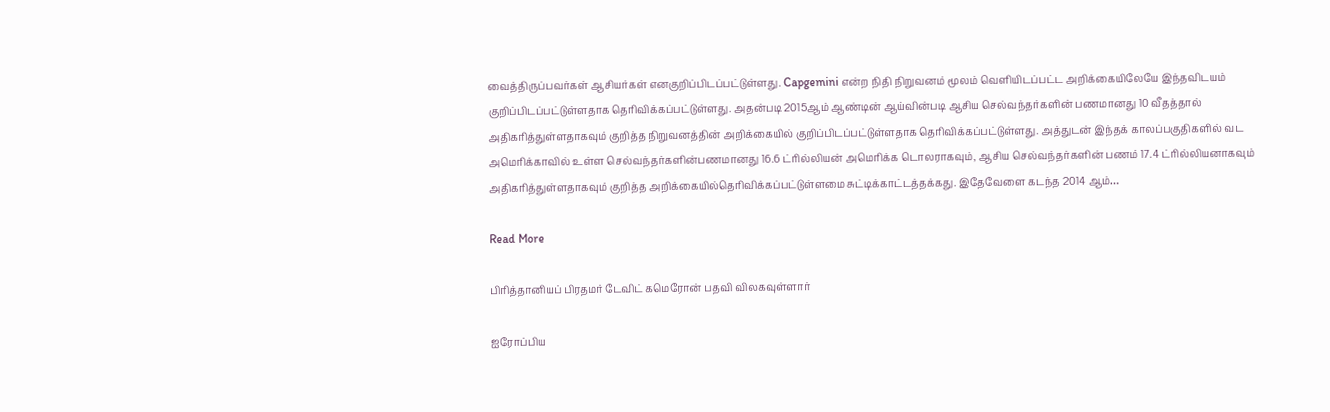வைத்திருப்பவர்கள் ஆசியர்கள் எனகுறிப்பிடப்பட்டுள்ளது. Capgemini என்ற நிதி நிறுவனம் மூலம் வெளியிடப்பட்ட அறிக்கையிலேயே இந்தவிடயம் குறிப்பிடப்பட்டுள்ளதாக தெரிவிக்கப்பட்டுள்ளது. அதன்படி 2015ஆம் ஆண்டின் ஆய்வின்படி ஆசிய செல்வந்தர்களின் பணமானது 10 வீதத்தால் அதிகரித்துள்ளதாகவும் குறித்த நிறுவனத்தின் அறிக்கையில் குறிப்பிடப்பட்டுள்ளதாக தெரிவிக்கப்பட்டுள்ளது. அத்துடன் இந்தக் காலப்பகுதிகளில் வட அமெரிக்காவில் உள்ள செல்வந்தர்களின்பணமானது 16.6 ட்ரில்லியன் அமெரிக்க டொலராகவும், ஆசிய செல்வந்தர்களின் பணம் 17.4 ட்ரில்லியனாகவும் அதிகரித்துள்ளதாகவும் குறித்த அறிக்கையில்தெரிவிக்கப்பட்டுள்ளமை சுட்டிக்காட்டத்தக்கது. இதேவேளை கடந்த 2014 ஆம்…

Read More

பிரித்தானியப் பிரதமர் டேவிட் கமெரோன் பதவி விலகவுள்ளார்

ஐரோப்பிய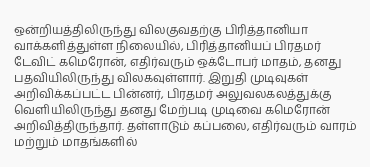ஒன்றியத்திலிருந்து விலகுவதற்கு பிரித்தானியா வாக்களித்துள்ள நிலையில், பிரித்தானியப் பிரதமர் டேவிட் கமெரோன், எதிர்வரும் ஒக்டோபர் மாதம், தனது பதவியிலிருந்து விலகவுள்ளார். இறுதி முடிவுகள் அறிவிக்கப்பட்ட பின்னர், பிரதமர் அலுவலகலத்துக்கு வெளியிலிருந்து தனது மேற்படி முடிவை கமெரோன் அறிவித்திருந்தார். தள்ளாடும் கப்பலை, எதிர்வரும் வாரம் மற்றும் மாதங்களில்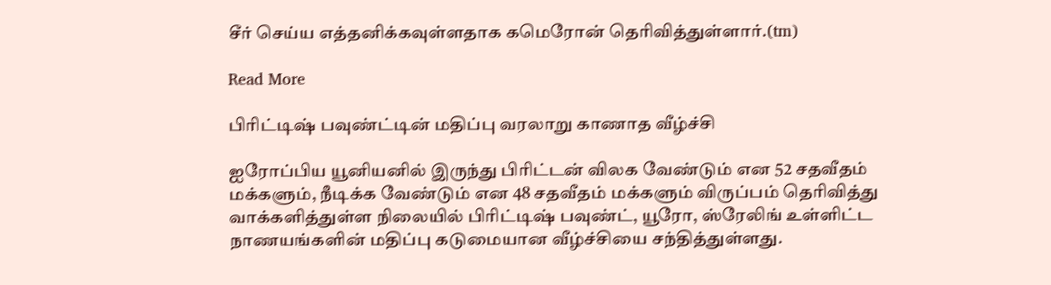சீர் செய்ய எத்தனிக்கவுள்ளதாக கமெரோன் தெரிவித்துள்ளார்.(tm)

Read More

பிரிட்டிஷ் பவுண்ட்டின் மதிப்பு வரலாறு காணாத வீழ்ச்சி

ஐரோப்பிய யூனியனில் இருந்து பிரிட்டன் விலக வேண்டும் என 52 சதவீதம் மக்களும், நீடிக்க வேண்டும் என 48 சதவீதம் மக்களும் விருப்பம் தெரிவித்து வாக்களித்துள்ள நிலையில் பிரிட்டிஷ் பவுண்ட், யூரோ, ஸ்ரேலிங் உள்ளிட்ட நாணயங்களின் மதிப்பு கடுமையான வீழ்ச்சியை சந்தித்துள்ளது.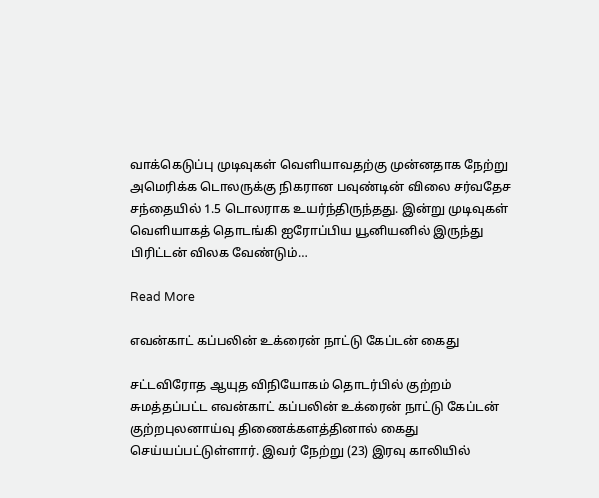வாக்கெடுப்பு முடிவுகள் வெளியாவதற்கு முன்னதாக நேற்று அமெரிக்க டொலருக்கு நிகரான பவுண்டின் விலை சர்வதேச சந்தையில் 1.5 டொலராக உயர்ந்திருந்தது. இன்று முடிவுகள் வெளியாகத் தொடங்கி ஐரோப்பிய யூனியனில் இருந்து பிரிட்டன் விலக வேண்டும்…

Read More

எவன்காட் கப்பலின் உக்ரைன் நாட்டு கேப்டன் கைது

சட்டவிரோத ஆயுத விநியோகம் தொடர்பில் குற்றம் சுமத்தப்பட்ட எவன்காட் கப்பலின் உக்ரைன் நாட்டு கேப்டன் குற்றபுலனாய்வு திணைக்களத்தினால் கைது செய்யப்பட்டுள்ளார். இவர் நேற்று (23) இரவு காலியில்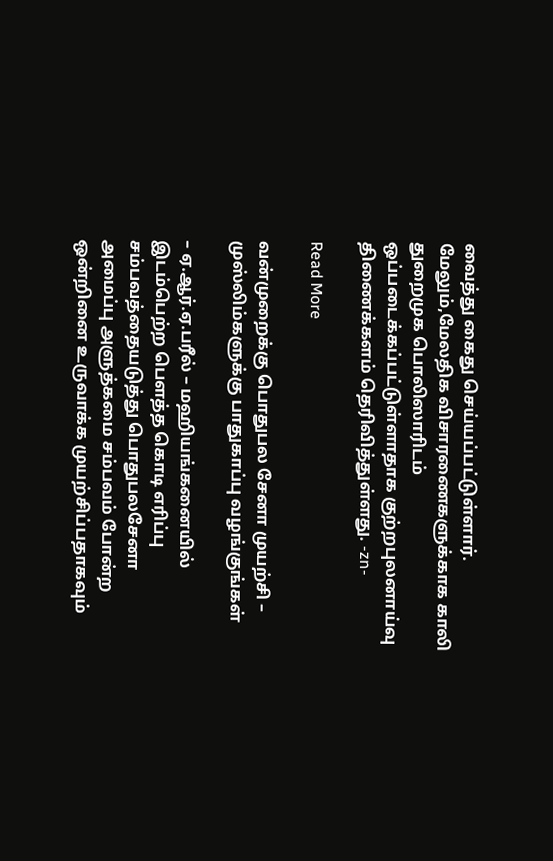வைத்து கைது செய்யப்பட்டுள்ளார். மேலும்,மேலதிக விசாரணைகளுக்காக காலி துறைமுக பொலிஸாரிடம் ஒப்படைக்கப்பட்டுள்ளாதாக குற்றபுலனாய்வு திணைக்களம் தெரிவித்துள்ளது. -zn-

Read More

வன்முறைக்கு பொதுபல சேனா முயற்சி – முஸ்லிம்களுக்கு பாதுகாப்பு வழங்குங்கள்

– ஏ.ஆர்.ஏ.பரீல் – மஹியங்கனையில் இடம்பெற்ற பௌத்த கொடி எரிப்பு சம்பவத்தையடுத்து பொதுபலசேனா அமைப்பு அளுத்கமை சம்பவம் போன்ற ஒன்றினை உருவாக்க முயற்சிப்பதாகவும்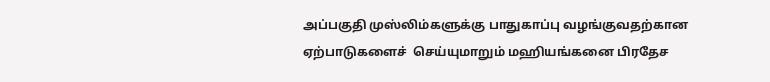அப்பகுதி முஸ்லிம்களுக்கு பாதுகாப்பு வழங்குவதற்கான ஏற்பாடுகளைச்  செய்யுமாறும் மஹியங்கனை பிரதேச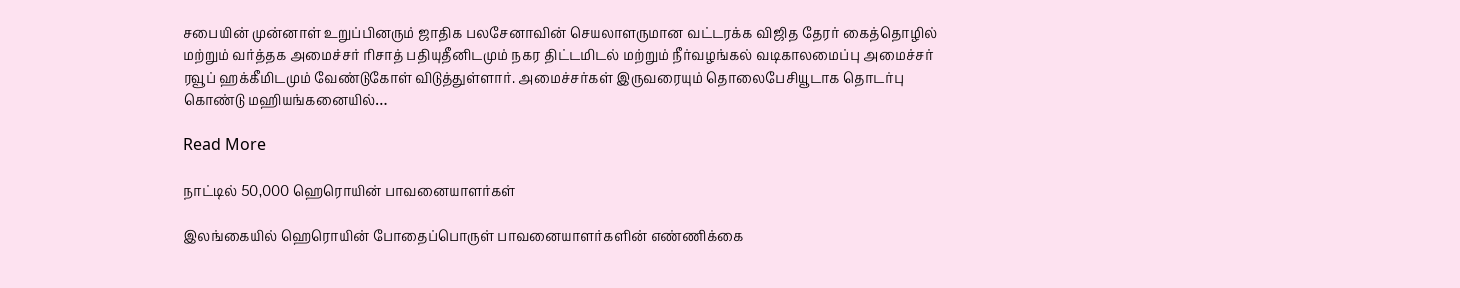சபையின் முன்னாள் உறுப்பினரும் ஜாதிக பலசேனாவின் செயலாளருமான வட்டரக்க விஜித தேரர் கைத்தொழில் மற்றும் வர்த்தக அமைச்சர் ரிசாத் பதியுதீனிடமும் நகர திட்டமிடல் மற்றும் நீர்வழங்கல் வடிகாலமைப்பு அமைச்சர் ரவூப் ஹக்கீமிடமும் வேண்டுகோள் விடுத்துள்ளார். அமைச்சர்கள் இருவரையும் தொலைபேசியூடாக தொடர்பு கொண்டு மஹியங்கனையில்…

Read More

நாட்டில் 50,000 ஹெரொயின் பாவனையாளர்கள்

இலங்கையில் ஹெரொயின் போதைப்பொருள் பாவனையாளர்களின் எண்ணிக்கை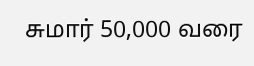சுமார் 50,000 வரை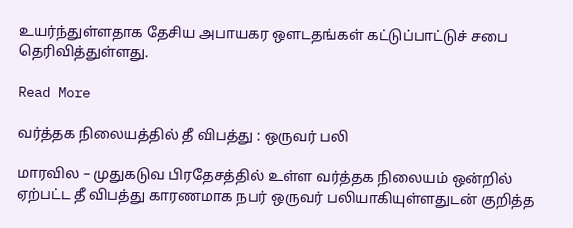உயர்ந்துள்ளதாக தேசிய அபாயகர ஒளடதங்கள் கட்டுப்பாட்டுச் சபை தெரிவித்துள்ளது.

Read More

வர்த்தக நிலையத்தில் தீ விபத்து : ஒருவர் பலி

மாரவில – முதுகடுவ பிரதேசத்தில் உள்ள வர்த்தக நிலையம் ஒன்றில் ஏற்பட்ட தீ விபத்து காரணமாக நபர் ஒருவர் பலியாகியுள்ளதுடன் குறித்த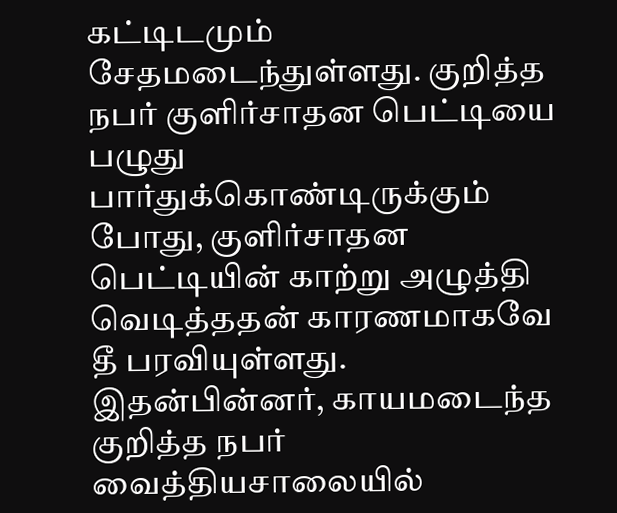கட்டிடமும் சேதமடைந்துள்ளது. குறித்த நபர் குளிர்சாதன பெட்டியை பழுது பார்துக்கொண்டிருக்கும் போது, குளிர்சாதன பெட்டியின் காற்று அழுத்தி வெடித்ததன் காரணமாகவே தீ பரவியுள்ளது. இதன்பின்னர், காயமடைந்த குறித்த நபர் வைத்தியசாலையில்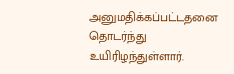அனுமதிக்கப்பட்டதனை தொடர்ந்து உயிரிழந்துள்ளார்.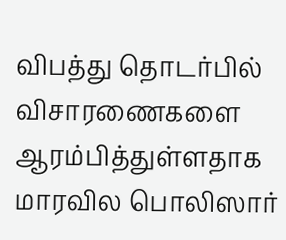விபத்து தொடர்பில் விசாரணைகளை ஆரம்பித்துள்ளதாக மாரவில பொலிஸார்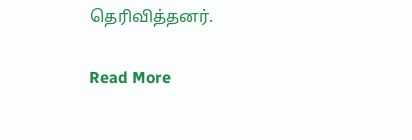தெரிவித்தனர்.

Read More